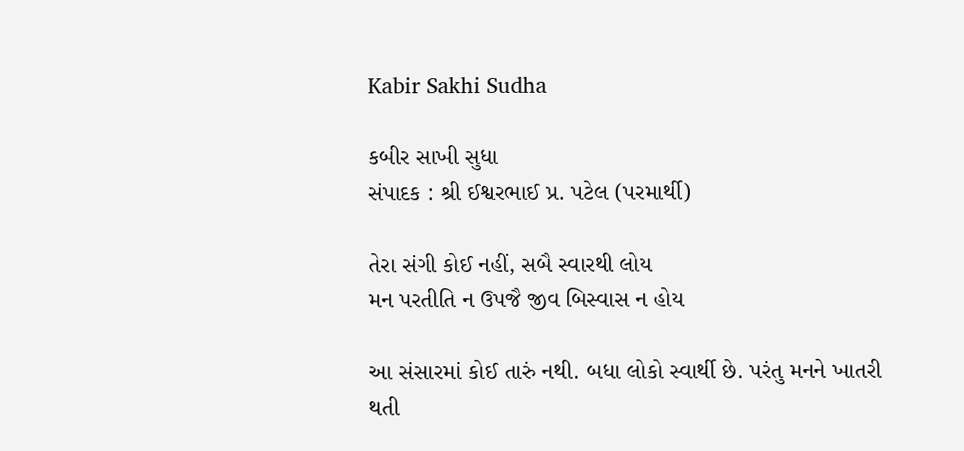Kabir Sakhi Sudha

કબીર સાખી સુધા
સંપાદક : શ્રી ઈશ્વરભાઈ પ્ર. પટેલ (પરમાર્થી)

તેરા સંગી કોઈ નહીં, સબૈ સ્વારથી લોય
મન પરતીતિ ન ઉપજૈ જીવ બિસ્વાસ ન હોય

આ સંસારમાં કોઈ તારું નથી. બધા લોકો સ્વાર્થી છે. પરંતુ મનને ખાતરી થતી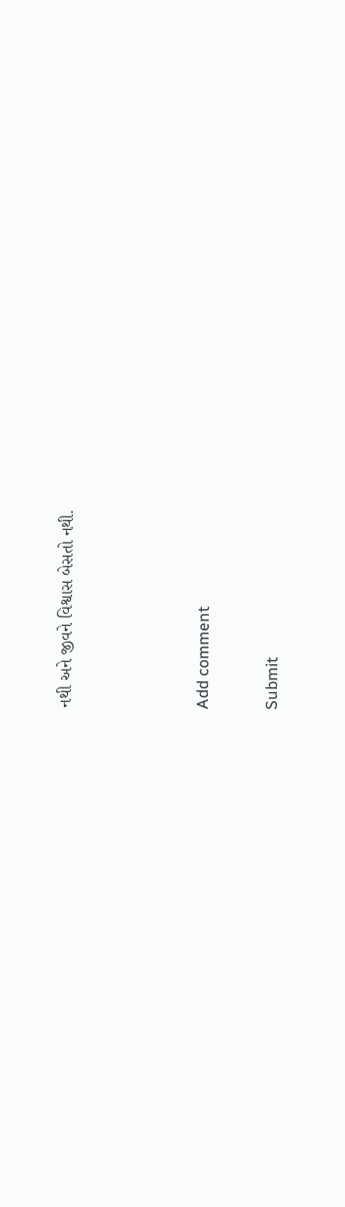નથી અને જીવને વિશ્વાસ બેસતો નથી.



Add comment

Submit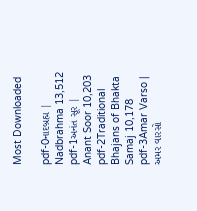Most Downloaded

pdf-0નાદબ્રહ્મ | Nadbrahma 13,512
pdf-1અનંત સૂર | Anant Soor 10,203
pdf-2Traditional Bhajans of Bhakta Samaj 10,178
pdf-3Amar Varso | અમર વારસો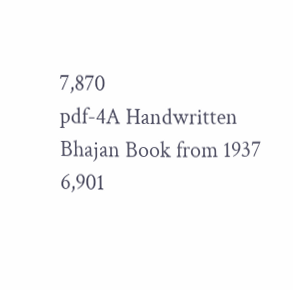7,870
pdf-4A Handwritten Bhajan Book from 1937 6,901